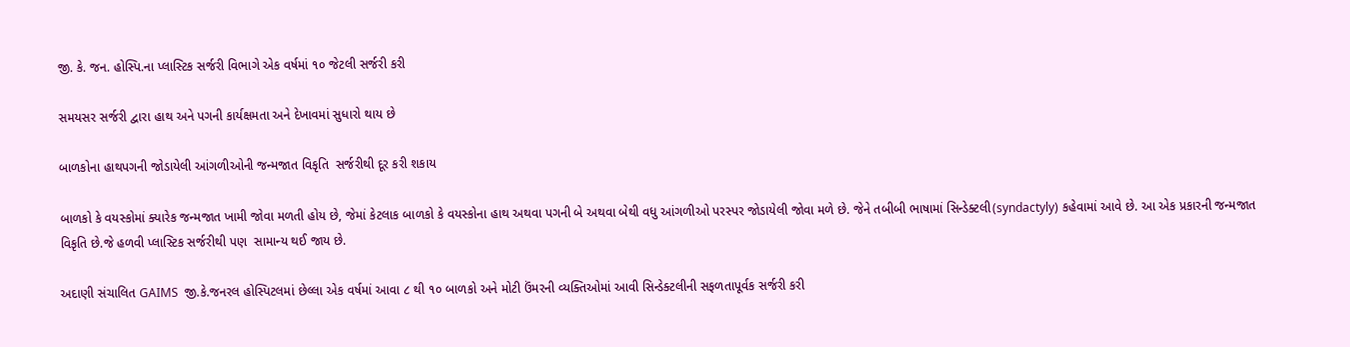જી. કે. જન. હોસ્પિ.ના પ્લાસ્ટિક સર્જરી વિભાગે એક વર્ષમાં ૧૦ જેટલી સર્જરી કરી

સમયસર સર્જરી દ્વારા હાથ અને પગની કાર્યક્ષમતા અને દેખાવમાં સુધારો થાય છે

બાળકોના હાથપગની જોડાયેલી આંગળીઓની જન્મજાત વિકૃતિ  સર્જરીથી દૂર કરી શકાય

બાળકો કે વયસ્કોમાં ક્યારેક જન્મજાત ખામી જોવા મળતી હોય છે, જેમાં કેટલાક બાળકો કે વયસ્કોના હાથ અથવા પગની બે અથવા બેથી વધુ આંગળીઓ પરસ્પર જોડાયેલી જોવા મળે છે. જેને તબીબી ભાષામાં સિન્ડેક્ટલી(syndactyly) કહેવામાં આવે છે. આ એક પ્રકારની જન્મજાત વિકૃતિ છે.જે હળવી પ્લાસ્ટિક સર્જરીથી પણ  સામાન્ય થઈ જાય છે.

અદાણી સંચાલિત GAIMS  જી.કે.જનરલ હોસ્પિટલમાં છેલ્લા એક વર્ષમાં આવા ૮ થી ૧૦ બાળકો અને મોટી ઉંમરની વ્યક્તિઓમાં આવી સિન્ડેક્ટલીની સફળતાપૂર્વક સર્જરી કરી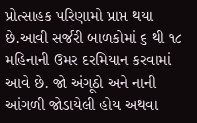પ્રોત્સાહક પરિણામો પ્રાપ્ત થયા છે.આવી સર્જરી બાળકોમાં ૬ થી ૧૮ મહિનાની ઉમર દરમિયાન કરવામાં આવે છે. જો અંગૂઠો અને નાની આંગળી જોડાયેલી હોય અથવા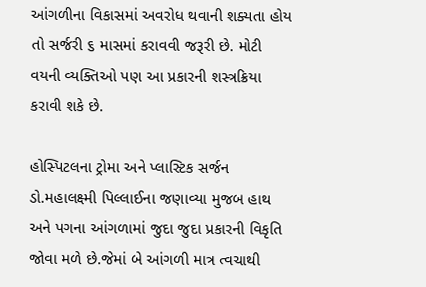આંગળીના વિકાસમાં અવરોધ થવાની શક્યતા હોય તો સર્જરી ૬ માસમાં કરાવવી જરૂરી છે. મોટી વયની વ્યક્તિઓ પણ આ પ્રકારની શસ્ત્રક્રિયા કરાવી શકે છે.

હોસ્પિટલના ટ્રોમા અને પ્લાસ્ટિક સર્જન ડો.મહાલક્ષ્મી પિલ્લાઈના જણાવ્યા મુજબ હાથ અને પગના આંગળામાં જુદા જુદા પ્રકારની વિકૃતિ જોવા મળે છે.જેમાં બે આંગળી માત્ર ત્વચાથી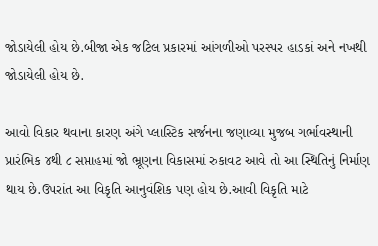જોડાયેલી હોય છે.બીજા એક જટિલ પ્રકારમાં આંગળીઓ પરસ્પર હાડકાં અને નખથી જોડાયેલી હોય છે.

આવો વિકાર થવાના કારણ અંગે પ્લાસ્ટિક સર્જનના જણાવ્યા મુજબ ગર્ભાવસ્થાની પ્રારંભિક ૪થી ૮ સપ્તાહમાં જો ભ્રૂણના વિકાસમાં રુકાવટ આવે તો આ સ્થિતિનું નિર્માણ થાય છે.ઉપરાંત આ વિકૃતિ આનુવંશિક પણ હોય છે.આવી વિકૃતિ માટે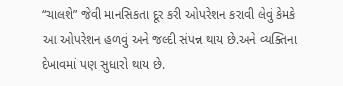“ચાલશે” જેવી માનસિકતા દૂર કરી ઓપરેશન કરાવી લેવું કેમકે આ ઓપરેશન હળવું અને જલ્દી સંપન્ન થાય છે.અને વ્યક્તિના દેખાવમાં પણ સુધારો થાય છે.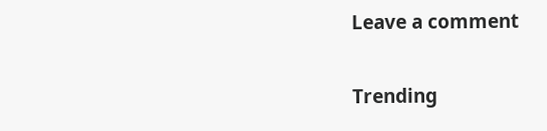Leave a comment

Trending